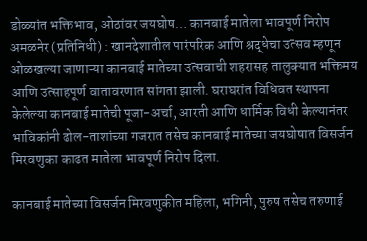डोळ्यांत भक्तिभाव, ओठांवर जयघोष… कानबाई मातेला भावपूर्ण निरोप
अमळनेर (प्रतिनिधी) : खानदेशातील पारंपरिक आणि श्रद्धेचा उत्सव म्हणून ओळखल्या जाणाऱ्या कानबाई मातेच्या उत्सवाची शहरासह तालुक्यात भक्तिमय आणि उत्साहपूर्ण वातावरणात सांगता झाली. घराघरांत विधिवत स्थापना केलेल्या कानबाई मातेची पूजा-अर्चा, आरती आणि धार्मिक विधी केल्यानंतर भाविकांनी ढोल-ताशांच्या गजरात तसेच कानबाई मातेच्या जयघोषात विसर्जन मिरवणुका काढत मातेला भावपूर्ण निरोप दिला.

कानबाई मातेच्या विसर्जन मिरवणुकीत महिला, भगिनी, पुरुष तसेच तरुणाई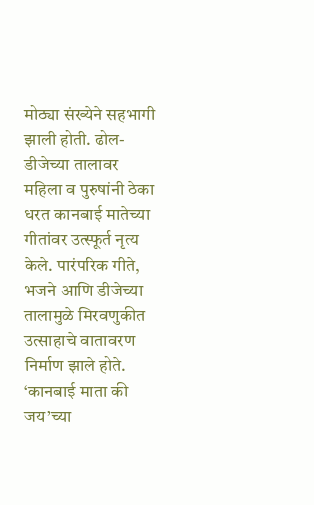मोठ्या संख्येने सहभागी झाली होती. ढोल-डीजेच्या तालावर महिला व पुरुषांनी ठेका धरत कानबाई मातेच्या गीतांवर उत्स्फूर्त नृत्य केले. पारंपरिक गीते, भजने आणि डीजेच्या तालामुळे मिरवणुकीत उत्साहाचे वातावरण निर्माण झाले होते. ‘कानबाई माता की जय’च्या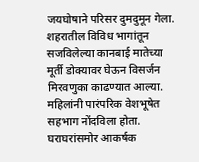जयघोषाने परिसर दुमदुमून गेला.
शहरातील विविध भागांतून सजविलेल्या कानबाई मातेच्या मूर्ती डोक्यावर घेऊन विसर्जन मिरवणुका काढण्यात आल्या. महिलांनी पारंपरिक वेशभूषेत सहभाग नोंदविला होता. घराघरांसमोर आकर्षक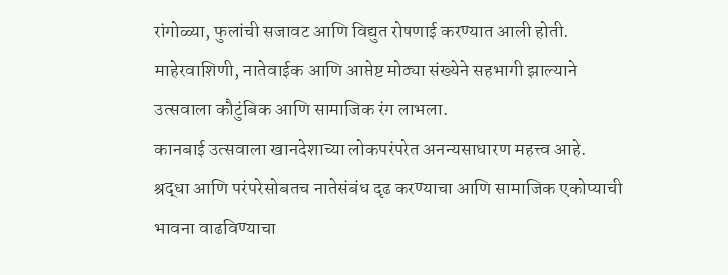रांगोळ्या, फुलांची सजावट आणि विद्युत रोषणाई करण्यात आली होती. माहेरवाशिणी, नातेवाईक आणि आप्तेष्ट मोठ्या संख्येने सहभागी झाल्याने उत्सवाला कौटुंबिक आणि सामाजिक रंग लाभला.
कानबाई उत्सवाला खानदेशाच्या लोकपरंपरेत अनन्यसाधारण महत्त्व आहे. श्रद्धा आणि परंपरेसोबतच नातेसंबंध दृढ करण्याचा आणि सामाजिक एकोप्याची भावना वाढविण्याचा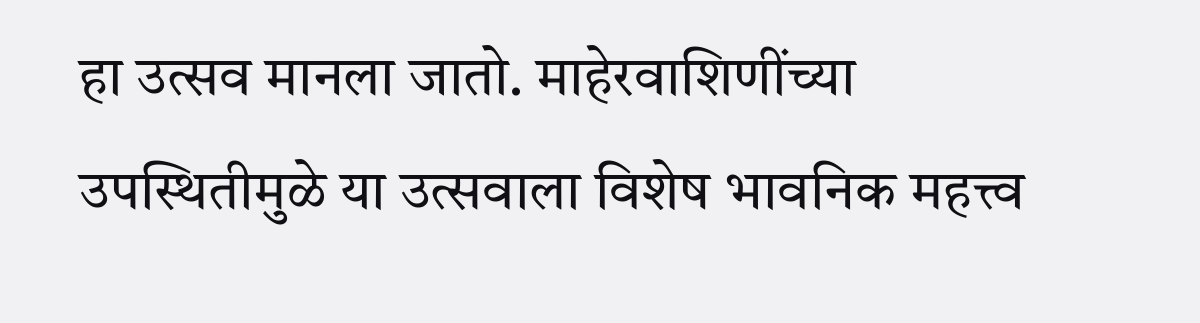हा उत्सव मानला जातो. माहेरवाशिणींच्या उपस्थितीमुळे या उत्सवाला विशेष भावनिक महत्त्व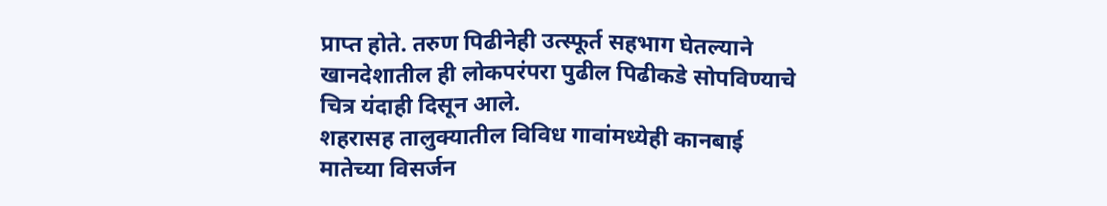प्राप्त होते. तरुण पिढीनेही उत्स्फूर्त सहभाग घेतल्याने खानदेशातील ही लोकपरंपरा पुढील पिढीकडे सोपविण्याचे चित्र यंदाही दिसून आले.
शहरासह तालुक्यातील विविध गावांमध्येही कानबाई मातेच्या विसर्जन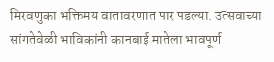मिरवणुका भक्तिमय वातावरणात पार पडल्या. उत्सवाच्या सांगतेवेळी भाविकांनी कानबाई मातेला भावपूर्ण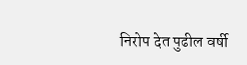निरोप देत पुढील वर्षी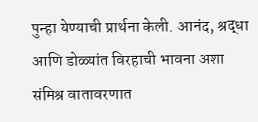पुन्हा येण्याची प्रार्थना केली. आनंद, श्रद्धा आणि डोळ्यांत विरहाची भावना अशा संमिश्र वातावरणात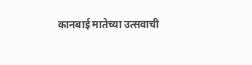कानबाई मातेच्या उत्सवाची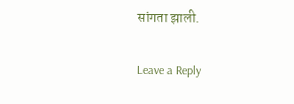सांगता झाली.

Leave a Reply